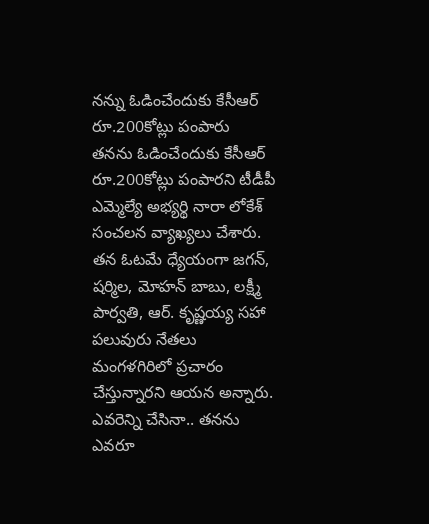నన్ను ఓడించేందుకు కేసీఆర్ రూ.200కోట్లు పంపారు
తనను ఓడించేందుకు కేసీఆర్ రూ.200కోట్లు పంపారని టీడీపీ ఎమ్మెల్యే అభ్యర్థి నారా లోకేశ్ సంచలన వ్యాఖ్యలు చేశారు. తన ఓటమే ధ్యేయంగా జగన్, షర్మిల, మోహన్ బాబు, లక్ష్మీ పార్వతి, ఆర్. కృష్ణయ్య సహా పలువురు నేతలు మంగళగిరిలో ప్రచారం చేస్తున్నారని ఆయన అన్నారు. ఎవరెన్ని చేసినా.. తనను ఎవరూ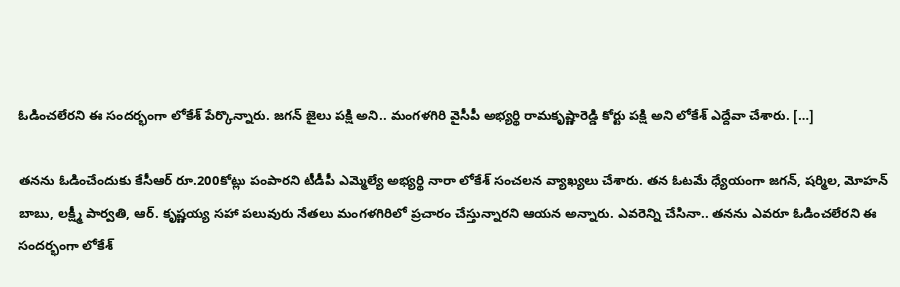ఓడించలేరని ఈ సందర్భంగా లోకేశ్ పేర్కొన్నారు. జగన్ జైలు పక్షి అని.. మంగళగిరి వైసీపీ అభ్యర్థి రామకృష్ణారెడ్డి కోర్టు పక్షి అని లోకేశ్ ఎద్దేవా చేశారు. […]

తనను ఓడించేందుకు కేసీఆర్ రూ.200కోట్లు పంపారని టీడీపీ ఎమ్మెల్యే అభ్యర్థి నారా లోకేశ్ సంచలన వ్యాఖ్యలు చేశారు. తన ఓటమే ధ్యేయంగా జగన్, షర్మిల, మోహన్ బాబు, లక్ష్మీ పార్వతి, ఆర్. కృష్ణయ్య సహా పలువురు నేతలు మంగళగిరిలో ప్రచారం చేస్తున్నారని ఆయన అన్నారు. ఎవరెన్ని చేసినా.. తనను ఎవరూ ఓడించలేరని ఈ సందర్భంగా లోకేశ్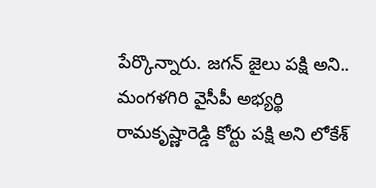పేర్కొన్నారు. జగన్ జైలు పక్షి అని.. మంగళగిరి వైసీపీ అభ్యర్థి రామకృష్ణారెడ్డి కోర్టు పక్షి అని లోకేశ్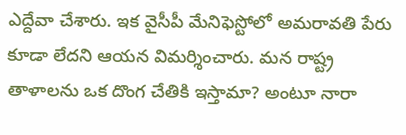ఎద్దేవా చేశారు. ఇక వైసీపీ మేనిఫెస్టోలో అమరావతి పేరు కూడా లేదని ఆయన విమర్శించారు. మన రాష్ట్ర తాళాలను ఒక దొంగ చేతికి ఇస్తామా? అంటూ నారా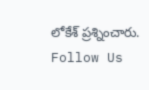లోకేశ్ ప్రశ్నించారు.
Follow Us